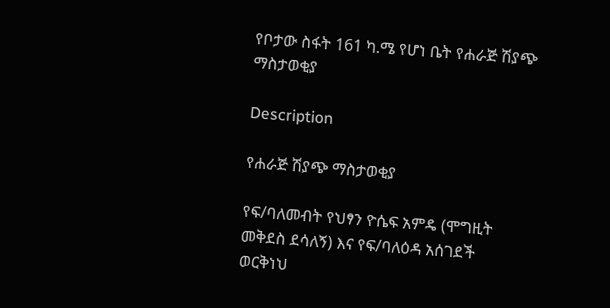የቦታው ስፋት 161 ካ.ሜ የሆነ ቤት የሐራጅ ሽያጭ ማስታወቂያ

Description

የሐራጅ ሽያጭ ማስታወቂያ

የፍ/ባለመብት የህፃን ዮሴፍ አምዴ (ሞግዚት መቅደስ ደሳለኝ) እና የፍ/ባለዕዳ አሰገደች ወርቅነህ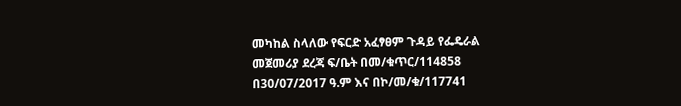መካከል ስላለው የፍርድ አፈፃፀም ጉዳይ የፌዴራል መጀመሪያ ደረጃ ፍ/ቤት በመ/ቁጥር/114858 በ30/07/2017 ዓ.ም እና በኮ/መ/ቁ/117741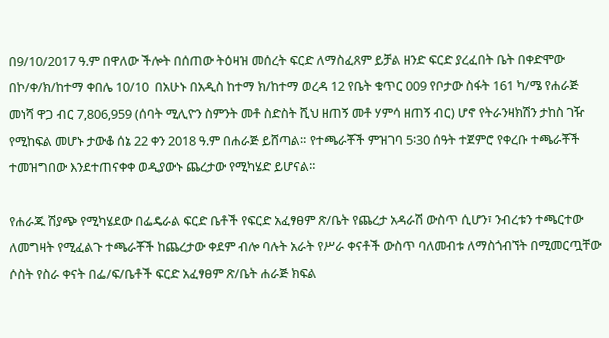በ9/10/2017 ዓ.ም በዋለው ችሎት በሰጠው ትዕዛዝ መሰረት ፍርድ ለማስፈጸም ይቻል ዘንድ ፍርድ ያረፈበት ቤት በቀድሞው በኮ/ቀ/ክ/ከተማ ቀበሌ 10/10  በአሁኑ በአዲስ ከተማ ክ/ከተማ ወረዳ 12 የቤት ቁጥር 009 የቦታው ስፋት 161 ካ/ሜ የሐራጅ መነሻ ዋጋ ብር 7,806,959 (ሰባት ሚሊዮን ስምንት መቶ ስድስት ሺህ ዘጠኝ መቶ ሃምሳ ዘጠኝ ብር) ሆኖ የትራንዛክሽን ታከስ ገዥ የሚከፍል መሆኑ ታውቆ ሰኔ 22 ቀን 2018 ዓ.ም በሐራጅ ይሸጣል። የተጫራቾች ምዝገባ 5፡30 ሰዓት ተጀምሮ የቀረቡ ተጫራቾች ተመዝግበው እንደተጠናቀቀ ወዲያውኑ ጨረታው የሚካሄድ ይሆናል።

የሐራጁ ሽያጭ የሚካሄደው በፌዴራል ፍርድ ቤቶች የፍርድ አፈፃፀም ጽ/ቤት የጨረታ አዳራሽ ውስጥ ሲሆን፣ ንብረቱን ተጫርተው ለመግዛት የሚፈልጉ ተጫራቾች ከጨረታው ቀደም ብሎ ባሉት አራት የሥራ ቀናቶች ውስጥ ባለመብቱ ለማስጎብኘት በሚመርጧቸው ሶስት የስራ ቀናት በፌ/ፍ/ቤቶች ፍርድ አፈፃፀም ጽ/ቤት ሐራጅ ክፍል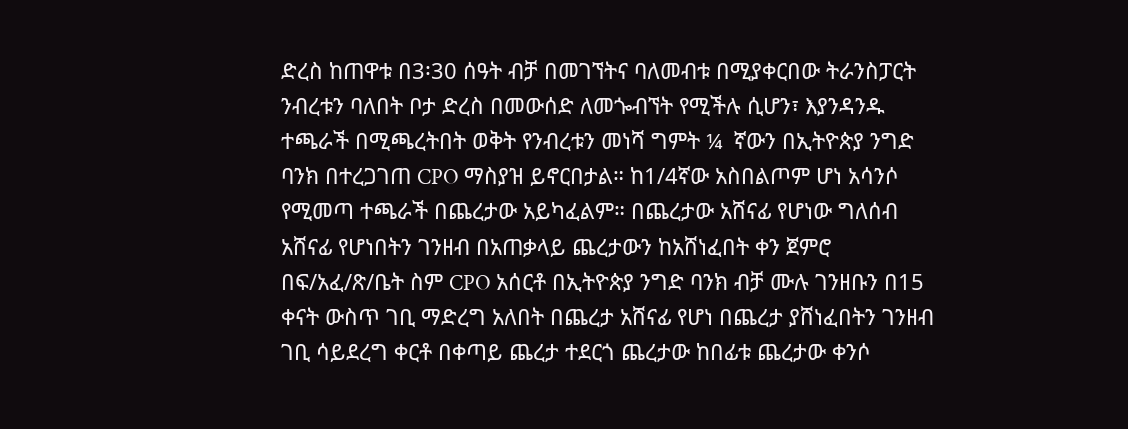ድረስ ከጠዋቱ በ3፡30 ሰዓት ብቻ በመገኘትና ባለመብቱ በሚያቀርበው ትራንስፓርት ንብረቱን ባለበት ቦታ ድረስ በመውሰድ ለመጐብኘት የሚችሉ ሲሆን፣ እያንዳንዱ ተጫራች በሚጫረትበት ወቅት የንብረቱን መነሻ ግምት ¼  ኛውን በኢትዮጵያ ንግድ ባንክ በተረጋገጠ CPO ማስያዝ ይኖርበታል። ከ1/4ኛው አስበልጦም ሆነ አሳንሶ የሚመጣ ተጫራች በጨረታው አይካፈልም። በጨረታው አሸናፊ የሆነው ግለሰብ አሸናፊ የሆነበትን ገንዘብ በአጠቃላይ ጨረታውን ከአሸነፈበት ቀን ጀምሮ በፍ/አፈ/ጽ/ቤት ስም CPO አሰርቶ በኢትዮጵያ ንግድ ባንክ ብቻ ሙሉ ገንዘቡን በ15 ቀናት ውስጥ ገቢ ማድረግ አለበት በጨረታ አሸናፊ የሆነ በጨረታ ያሸነፈበትን ገንዘብ ገቢ ሳይደረግ ቀርቶ በቀጣይ ጨረታ ተደርጎ ጨረታው ከበፊቱ ጨረታው ቀንሶ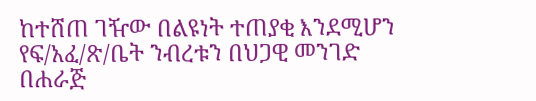ከተሸጠ ገዥው በልዩነት ተጠያቂ እንደሚሆን የፍ/አፈ/ጽ/ቤት ንብረቱን በህጋዊ መንገድ በሐራጅ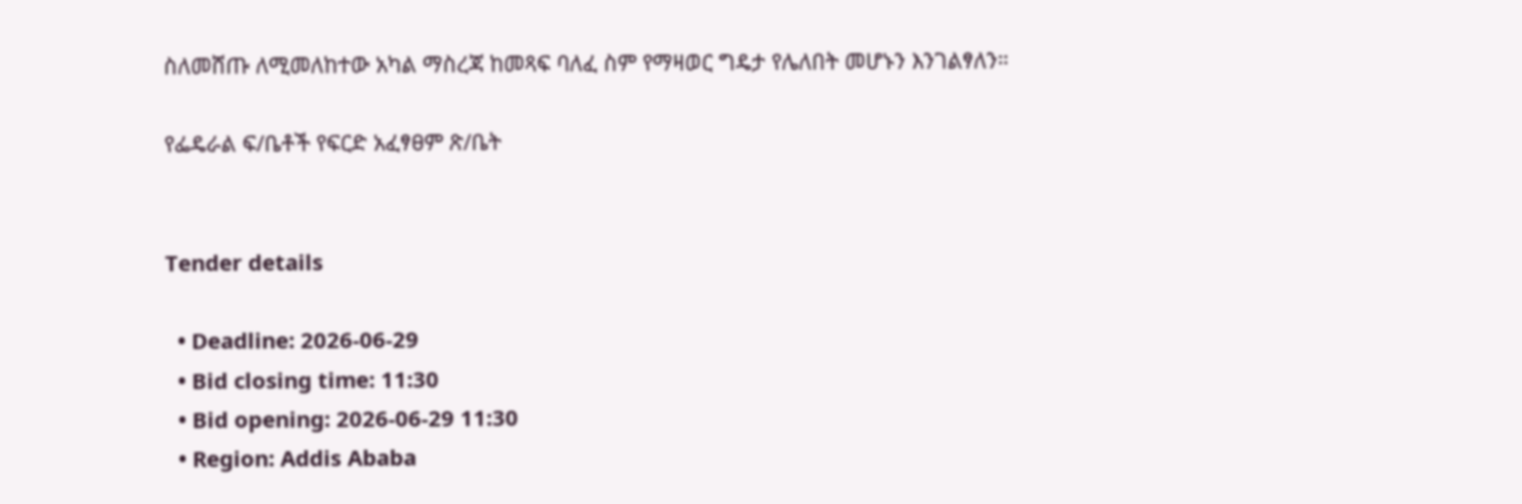ስለመሸጡ ለሚመለከተው አካል ማስረጃ ከመጻፍ ባለፈ ስም የማዛወር ግዴታ የሌለበት መሆኑን እንገልፃለን።

የፌዴራል ፍ/ቤቶች የፍርድ አፈፃፀም ጽ/ቤት


Tender details

  • Deadline: 2026-06-29
  • Bid closing time: 11:30
  • Bid opening: 2026-06-29 11:30
  • Region: Addis Ababa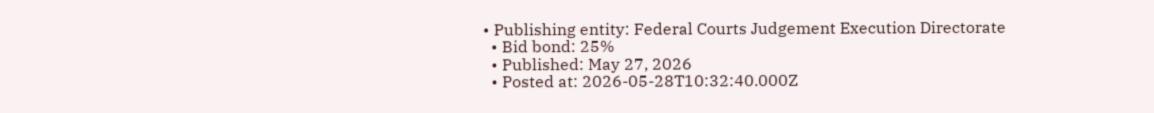• Publishing entity: Federal Courts Judgement Execution Directorate
  • Bid bond: 25%
  • Published: May 27, 2026
  • Posted at: 2026-05-28T10:32:40.000Z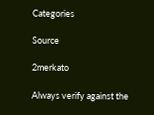Categories

Source

2merkato

Always verify against the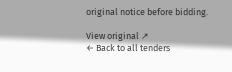original notice before bidding.

View original ↗
← Back to all tenders